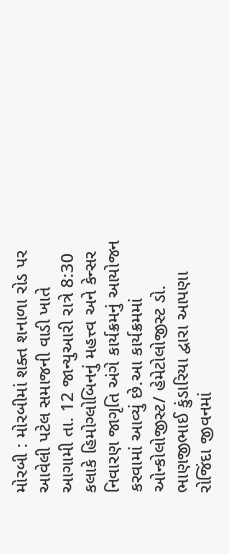મોરબી : મોરબીમાં શક્ત શનાળા રોડ પર આવેલી પટેલ સમાજની વાડી ખાતે આગામી તા. 12 જાન્યુઆરી રાત્રે 8:30 કલાકે હિમોગ્લોબિનનું મહત્ત્વ અને કેન્સર નિવારણ જાગૃતિ અંગે કાર્યક્રમનું આયોજન કરવામાં આવ્યું છે.આ કાર્યક્રમમાં ઓન્કોલોજીસ્ટ/ હેમેટોલોજીસ્ટ ડો. ભાણજીભાઈ કુંડારિયા દ્વારા આપણા રોજિંદા જીવનમાં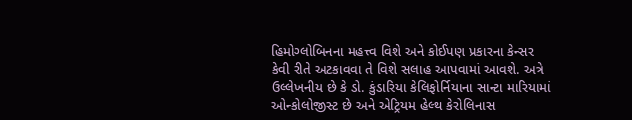હિમોગ્લોબિનના મહત્ત્વ વિશે અને કોઈપણ પ્રકારના કેન્સર કેવી રીતે અટકાવવા તે વિશે સલાહ આપવામાં આવશે. અત્રે ઉલ્લેખનીય છે કે ડો. કુંડારિયા કેલિફોર્નિયાના સાન્ટા મારિયામાં ઓન્કોલોજીસ્ટ છે અને એટ્રિયમ હેલ્થ કેરોલિનાસ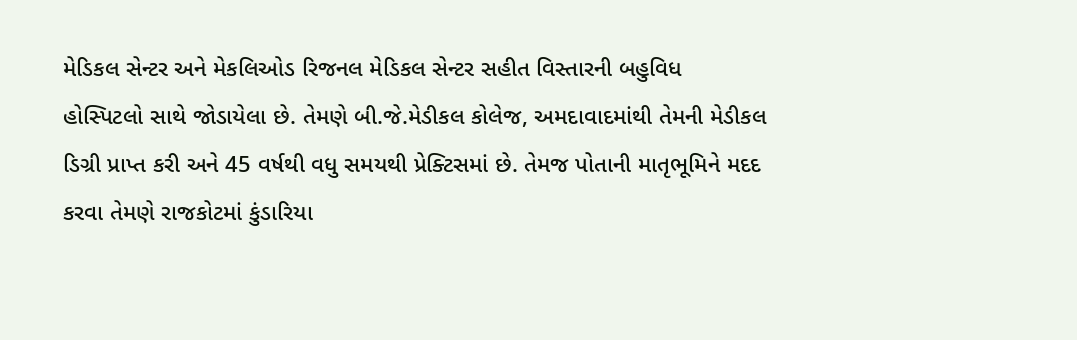મેડિકલ સેન્ટર અને મેકલિઓડ રિજનલ મેડિકલ સેન્ટર સહીત વિસ્તારની બહુવિધ હોસ્પિટલો સાથે જોડાયેલા છે. તેમણે બી.જે.મેડીકલ કોલેજ, અમદાવાદમાંથી તેમની મેડીકલ ડિગ્રી પ્રાપ્ત કરી અને 45 વર્ષથી વધુ સમયથી પ્રેક્ટિસમાં છે. તેમજ પોતાની માતૃભૂમિને મદદ કરવા તેમણે રાજકોટમાં કુંડારિયા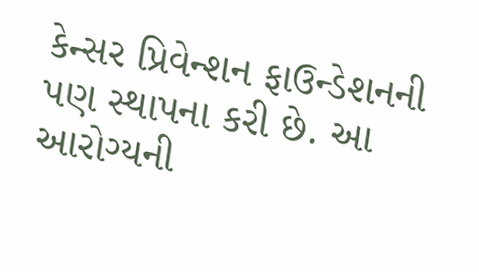કેન્સર પ્રિવેન્શન ફાઉન્ડેશનની પણ સ્થાપના કરી છે. આ આરોગ્યની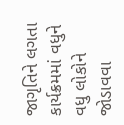જાગૃતિને લગતા કાર્યક્રમમાં વધુને વધુ લોકોને જોડાવવા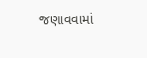જણાવવામાં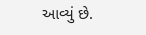આવ્યું છે.